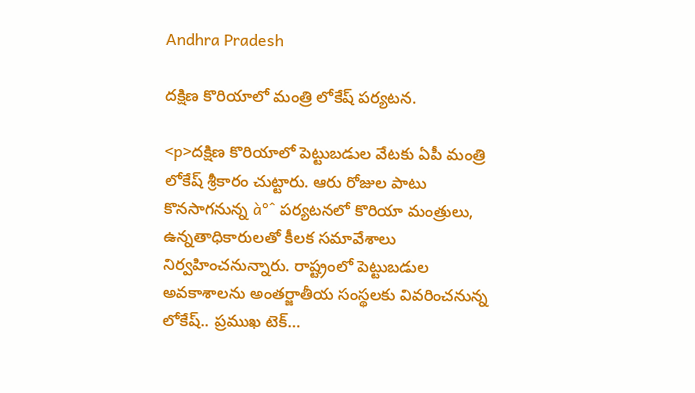Andhra Pradesh

దక్షిణ కొరియాలో మంత్రి లోకేష్ పర్యటన.

<p>దక్షిణ కొరియాలో పెట్టుబడుల వేటకు ఏపీ మంత్రి లోకేష్ శ్రీకారం చుట్టారు. ఆరు రోజుల పాటు కొనసాగనున్న à°ˆ పర్యటనలో కొరియా మంత్రులు, ఉన్నతాధికారులతో కీలక సమావేశాలు నిర్వహించనున్నారు. రాష్ట్రంలో పెట్టుబడుల అవకాశాలను అంతర్జాతీయ సంస్థలకు వివరించనున్న లోకేష్.. ప్రముఖ టెక్…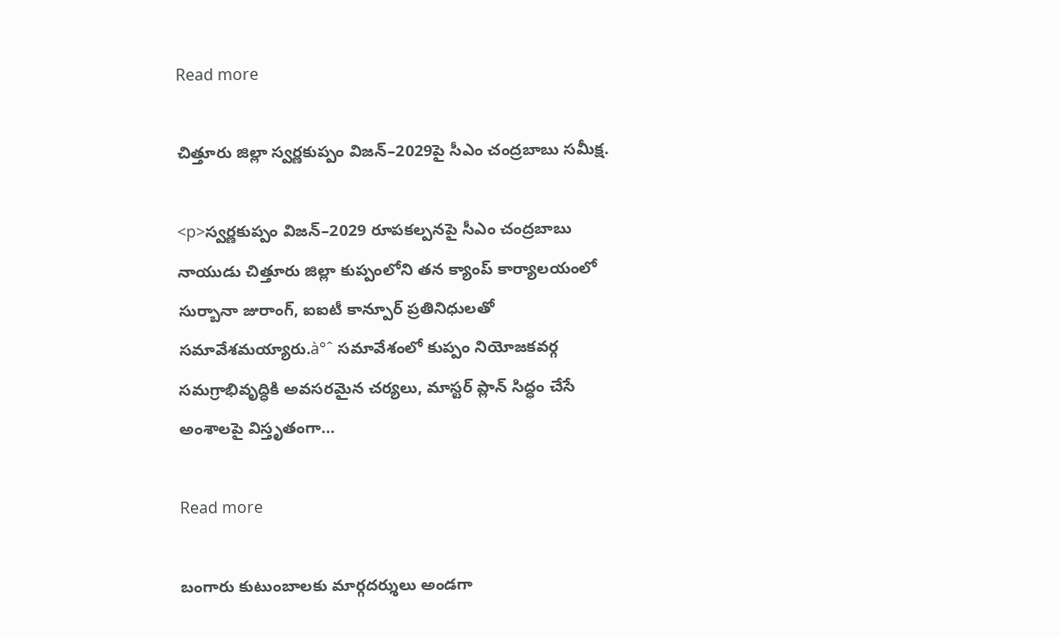Read more

చిత్తూరు జిల్లా స్వర్ణకుప్పం విజన్–2029పై సీఎం చంద్రబాబు సమీక్ష.

<p>స్వర్ణకుప్పం విజన్–2029 రూపకల్పనపై సీఎం చంద్రబాబు నాయుడు చిత్తూరు జిల్లా కుప్పంలోని తన క్యాంప్ కార్యాలయంలో సుర్బానా జురాంగ్, ఐఐటీ కాన్పూర్ ప్రతినిధులతో సమావేశమయ్యారు.à°ˆ సమావేశంలో కుప్పం నియోజకవర్గ సమగ్రాభివృద్ధికి అవసరమైన చర్యలు, మాస్టర్ ప్లాన్ సిద్ధం చేసే అంశాలపై విస్తృతంగా…

Read more

బంగారు కుటుంబాలకు మార్గదర్శులు అండగా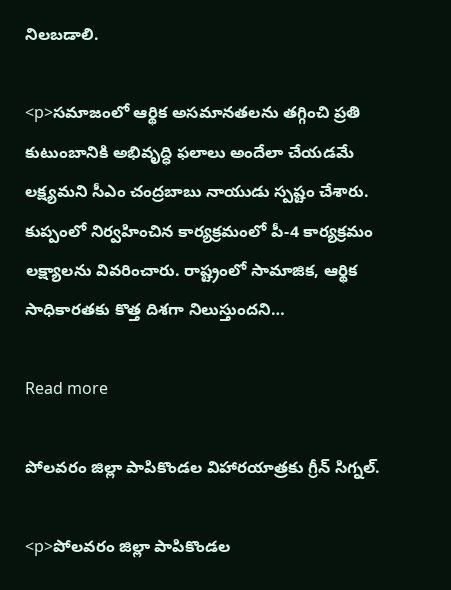నిలబడాలి.

<p>సమాజంలో ఆర్థిక అసమానతలను తగ్గించి ప్రతి కుటుంబానికి అభివృద్ధి ఫలాలు అందేలా చేయడమే లక్ష్యమని సీఎం చంద్రబాబు నాయుడు స్పష్టం చేశారు. కుప్పంలో నిర్వహించిన కార్యక్రమంలో పీ-4 కార్యక్రమం లక్ష్యాలను వివరించారు. రాష్ట్రంలో సామాజిక, ఆర్థిక సాధికారతకు కొత్త దిశగా నిలుస్తుందని…

Read more

పోలవరం జిల్లా పాపికొండల విహారయాత్రకు గ్రీన్ సిగ్నల్.

<p>పోలవరం జిల్లా పాపికొండల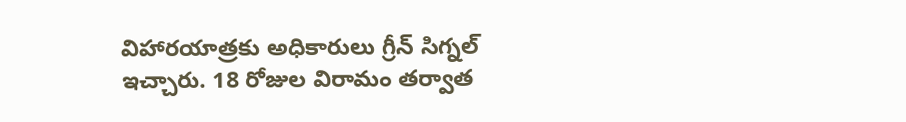విహారయాత్రకు అధికారులు గ్రీన్ సిగ్నల్ ఇచ్చారు. 18 రోజుల విరామం తర్వాత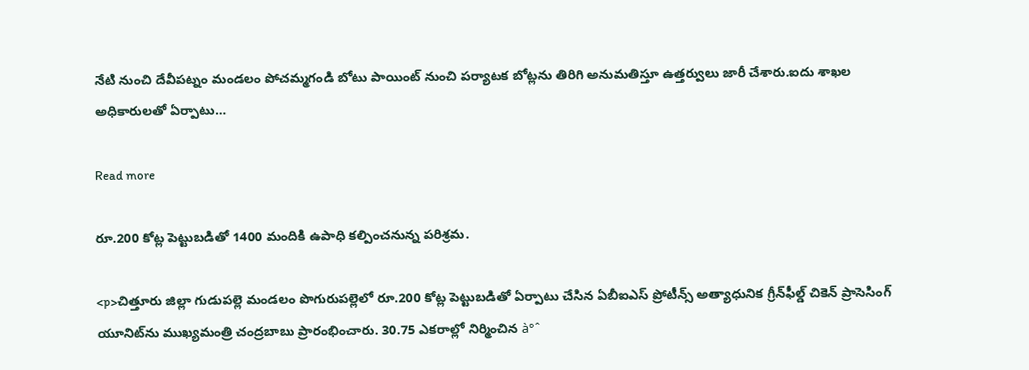నేటి నుంచి దేవీపట్నం మండలం పోచమ్మగండి బోటు పాయింట్ నుంచి పర్యాటక బోట్లను తిరిగి అనుమతిస్తూ ఉత్తర్వులు జారీ చేశారు.ఐదు శాఖల అధికారులతో ఏర్పాటు…

Read more

రూ.200 కోట్ల పెట్టుబడితో 1400 మందికి ఉపాధి కల్పించనున్న పరిశ్రమ.

<p>చిత్తూరు జిల్లా గుడుపల్లె మండలం పొగురుపల్లెలో రూ.200 కోట్ల పెట్టుబడితో ఏర్పాటు చేసిన ఏబీఐఎస్ ప్రోటీన్స్ అత్యాధునిక గ్రీన్‌ఫీల్డ్ చికెన్ ప్రాసెసింగ్ యూనిట్‌ను ముఖ్యమంత్రి చంద్రబాబు ప్రారంభించారు. 30.75 ఎకరాల్లో నిర్మించిన à°ˆ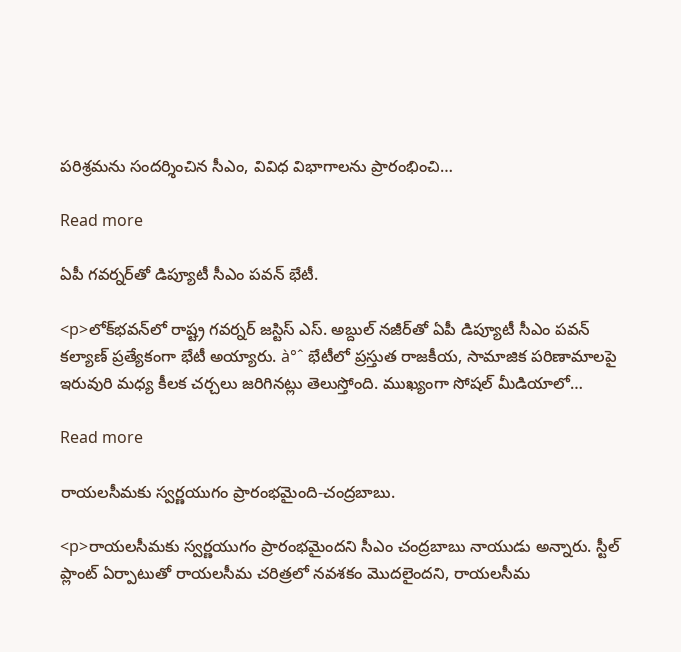పరిశ్రమను సందర్శించిన సీఎం, వివిధ విభాగాలను ప్రారంభించి…

Read more

ఏపీ గవర్నర్‌తో డిప్యూటీ సీఎం పవన్ భేటీ.

<p>లోక్‌భవన్‌లో రాష్ట్ర గవర్నర్ జస్టిస్ ఎస్. అబ్దుల్ నజీర్‌తో ఏపీ డిప్యూటీ సీఎం పవన్ కల్యాణ్ ప్రత్యేకంగా భేటీ అయ్యారు. à°ˆ భేటీలో ప్రస్తుత రాజకీయ, సామాజిక పరిణామాలపై ఇరువురి మధ్య కీలక చర్చలు జరిగినట్లు తెలుస్తోంది. ముఖ్యంగా సోషల్ మీడియాలో…

Read more

రాయలసీమకు స్వర్ణయుగం ప్రారంభమైంది-చంద్రబాబు.

<p>రాయలసీమకు స్వర్ణయుగం ప్రారంభమైందని సీఎం చంద్రబాబు నాయుడు అన్నారు. స్టీల్ ప్లాంట్ ఏర్పాటుతో రాయలసీమ చరిత్రలో నవశకం మొదలైందని, రాయలసీమ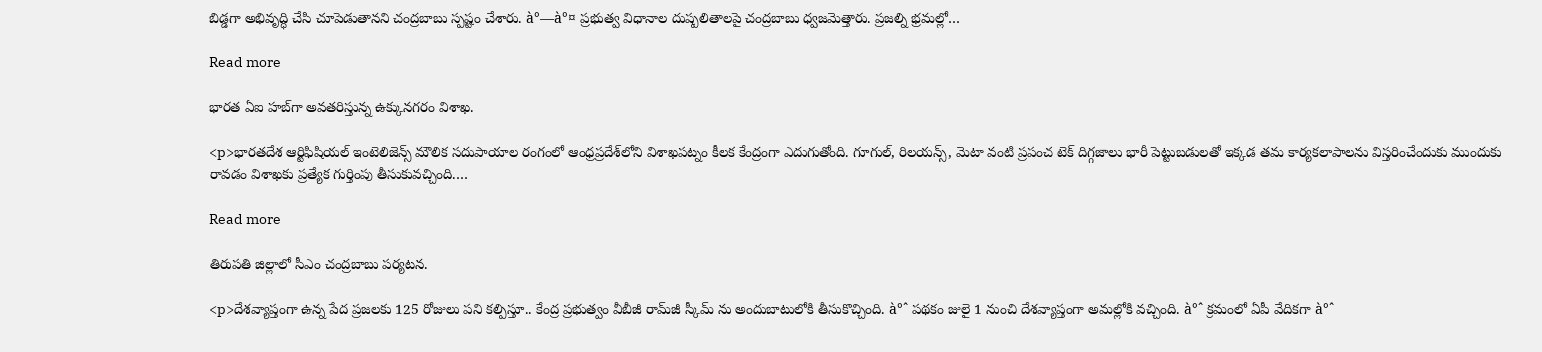బిడ్డగా అభివృద్ధి చేసి చూపెడుతానని చంద్రబాబు స్పష్టం చేశారు. à°—à°¤ ప్రభుత్వ విధానాల దుష్పలితాలపై చంద్రబాబు ధ్వజమెత్తారు. ప్రజల్ని భ్రమల్లో…

Read more

భారత ఏఐ హబ్‌గా అవతరిస్తున్న ఉక్కునగరం విశాఖ.

<p>భారతదేశ ఆర్టిఫిషియల్ ఇంటెలిజెన్స్ మౌలిక సదుపాయాల రంగంలో ఆంధ్రప్రదేశ్‌లోని విశాఖపట్నం కీలక కేంద్రంగా ఎదుగుతోంది. గూగుల్, రిలయన్స్, మెటా వంటి ప్రపంచ టెక్ దిగ్గజాలు భారీ పెట్టుబడులతో ఇక్కడ తమ కార్యకలాపాలను విస్తరించేందుకు ముందుకు రావడం విశాఖకు ప్రత్యేక గుర్తింపు తీసుకువచ్చింది.…

Read more

తిరుపతి జిల్లాలో సీఎం చంద్రబాబు పర్యటన.

<p>దేశవ్యాప్తంగా ఉన్న పేద ప్రజలకు 125 రోజులు పని కల్పిస్తూ.. కేంద్ర ప్రభుత్వం వీబీజీ రామ్‌జీ స్కీమ్ ను అందుబాటులోకి తీసుకొచ్చింది. à°ˆ పథకం జులై 1 నుంచి దేశవ్యాప్తంగా అమల్లోకి వచ్చింది. à°ˆ క్రమంలో ఏపీ వేదికగా à°ˆ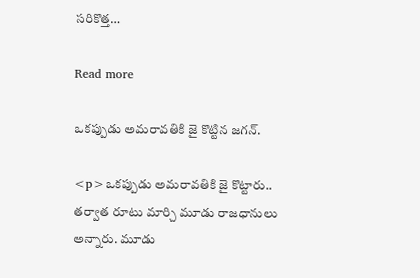సరికొత్త…

Read more

ఒకప్పుడు అమరావతికి జై కొట్టిన జగన్.

<p>ఒకప్పుడు అమరావతికి జై కొట్టారు.. తర్వాత రూటు మార్చి మూడు రాజధానులు అన్నారు. మూడు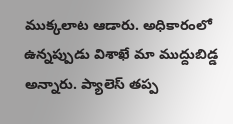ముక్కలాట ఆడారు. అధికారంలో ఉన్నప్పుడు విశాఖే మా ముద్దుబిడ్డ అన్నారు. ప్యాలెస్ తప్ప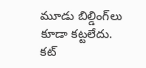మూడు బిల్డింగ్‌లు కూడా కట్టలేదు. కట్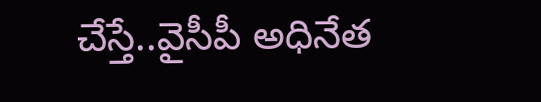చేస్తే..వైసీపీ అధినేత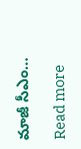మాజీ సీఎం…

Read more